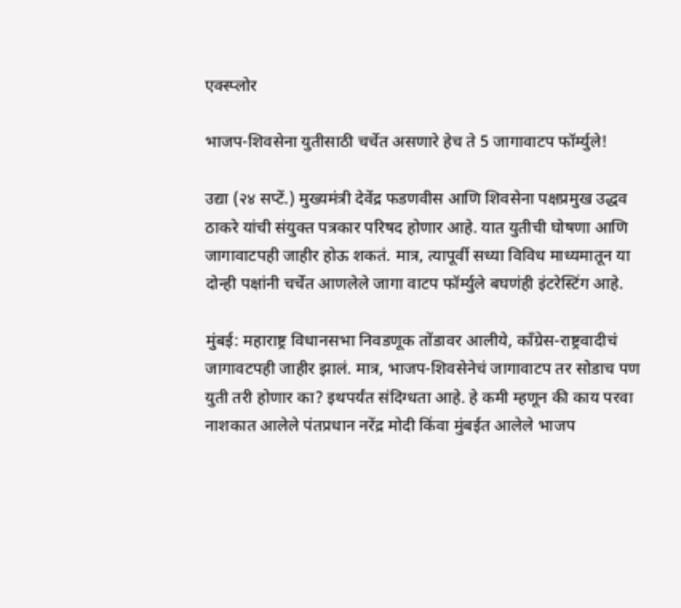एक्स्प्लोर

भाजप-शिवसेना युतीसाठी चर्चेत असणारे हेच ते 5 जागावाटप फॉर्म्युले!

उद्या (२४ सप्टें.) मुख्यमंत्री देवेंद्र फडणवीस आणि शिवसेना पक्षप्रमुख उद्धव ठाकरे यांची संयुक्त पत्रकार परिषद होणार आहे. यात युतीची घोषणा आणि जागावाटपही जाहीर होऊ शकतं. मात्र, त्यापूर्वी सध्या विविध माध्यमातून या दोन्ही पक्षांनी चर्चेत आणलेले जागा वाटप फॉर्म्युले बघणंही इंटरेस्टिंग आहे.

मुंबई: महाराष्ट्र विधानसभा निवडणूक तोंडावर आलीये, काँग्रेस-राष्ट्रवादीचं जागावटपही जाहीर झालं. मात्र, भाजप-शिवसेनेचं जागावाटप तर सोडाच पण युती तरी होणार का? इथपर्यंत संदिग्धता आहे. हे कमी म्हणून की काय परवा नाशकात आलेले पंतप्रधान नरेंद्र मोदी किंवा मुंबईत आलेले भाजप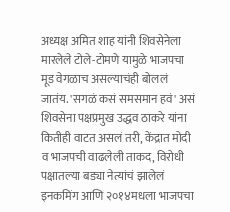अध्यक्ष अमित शाह यांनी शिवसेनेला मारलेले टोले-टोमणे यामुळे भाजपचा मूड वेगळाच असल्याचंही बोललं जातंय. 'सगळं कसं समसमान हवं' असं शिवसेना पक्षप्रमुख उद्धव ठाकरे यांना कितीही वाटत असलं तरी, केंद्रात मोदी व भाजपची वाढलेली ताकद, विरोधी पक्षातल्या बड्या नेत्यांचं झालेलं इनकमिंग आणि २०१४मधला भाजपचा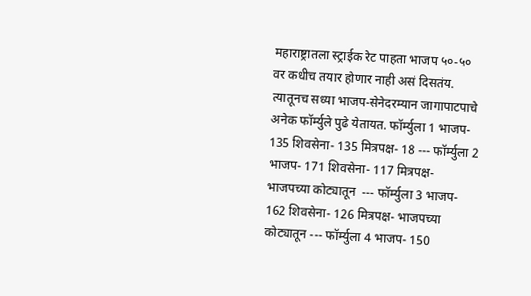महाराष्ट्रातला स्ट्राईक रेट पाहता भाजप ५०-५० वर कधीच तयार होणार नाही असं दिसतंय. त्यातूनच सध्या भाजप-सेनेदरम्यान जागापाटपाचे अनेक फॉर्म्युले पुढे येतायत. फॉर्म्युला 1 भाजप-  135 शिवसेना- 135 मित्रपक्ष- 18 --- फॉर्म्युला 2 भाजप- 171 शिवसेना- 117 मित्रपक्ष- भाजपच्या कोट्यातून  --- फॉर्म्युला 3 भाजप- 162 शिवसेना- 126 मित्रपक्ष- भाजपच्या कोट्यातून --- फॉर्म्युला 4 भाजप- 150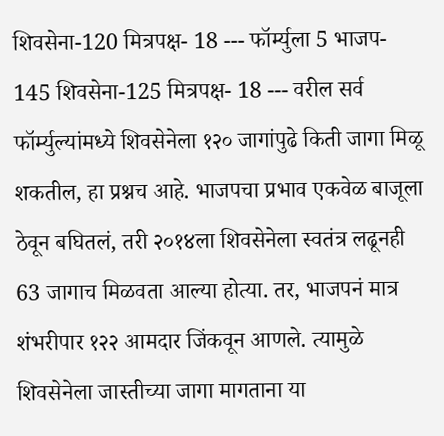शिवसेना-120 मित्रपक्ष- 18 --- फॉर्म्युला 5 भाजप- 145 शिवसेना-125 मित्रपक्ष- 18 --- वरील सर्व फॉर्म्युल्यांमध्ये शिवसेनेला १२० जागांपुढे किती जागा मिळू शकतील, हा प्रश्नच आहे. भाजपचा प्रभाव एकवेळ बाजूला ठेवून बघितलं, तरी २०१४ला शिवसेनेला स्वतंत्र लढूनही 63 जागाच मिळवता आल्या होत्या. तर, भाजपनं मात्र शंभरीपार १२२ आमदार जिंकवून आणले. त्यामुळे शिवसेनेला जास्तीच्या जागा मागताना या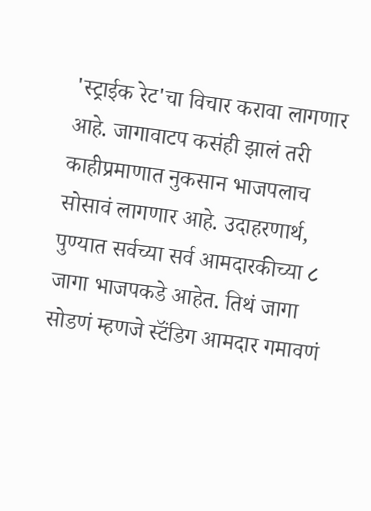'स्ट्राईक रेट'चा विचार करावा लागणार आहे. जागावाटप कसंही झालं तरी काहीप्रमाणात नुकसान भाजपलाच सोसावं लागणार आहे. उदाहरणार्थ, पुण्यात सर्वच्या सर्व आमदारकीच्या ८ जागा भाजपकडे आहेत. तिथं जागा सोडणं म्हणजे स्टॅंडिग आमदार गमावणं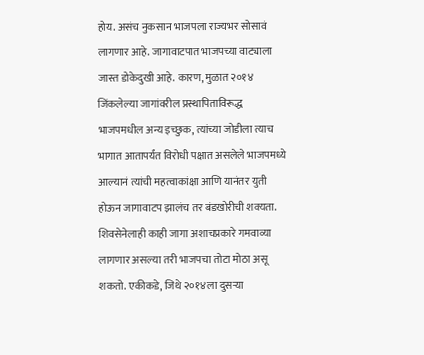होय. असंच नुकसान भाजपला राज्यभर सोसावं लागणार आहे. जागावाटपात भाजपच्या वाट्याला जास्त डोकेदुखी आहे. कारण, मुळात २०१४ जिंकलेल्या जागांवरील प्रस्थापिताविरूद्ध भाजपमधील अन्य इच्छुक, त्यांच्या जोडीला त्याच भागात आतापर्यंत विरोधी पक्षात असलेले भाजपमध्ये आल्यानं त्यांची महत्वाकांक्षा आणि यानंतर युती होऊन जागावाटप झालंच तर बंडखोरीची शक्यता. शिवसेनेलाही काही जागा अशाचप्रकारे गमवाव्या लागणार असल्या तरी भाजपचा तोटा मोठा असू शकतो. एकीकडे, जिथे २०१४ला दुसऱ्या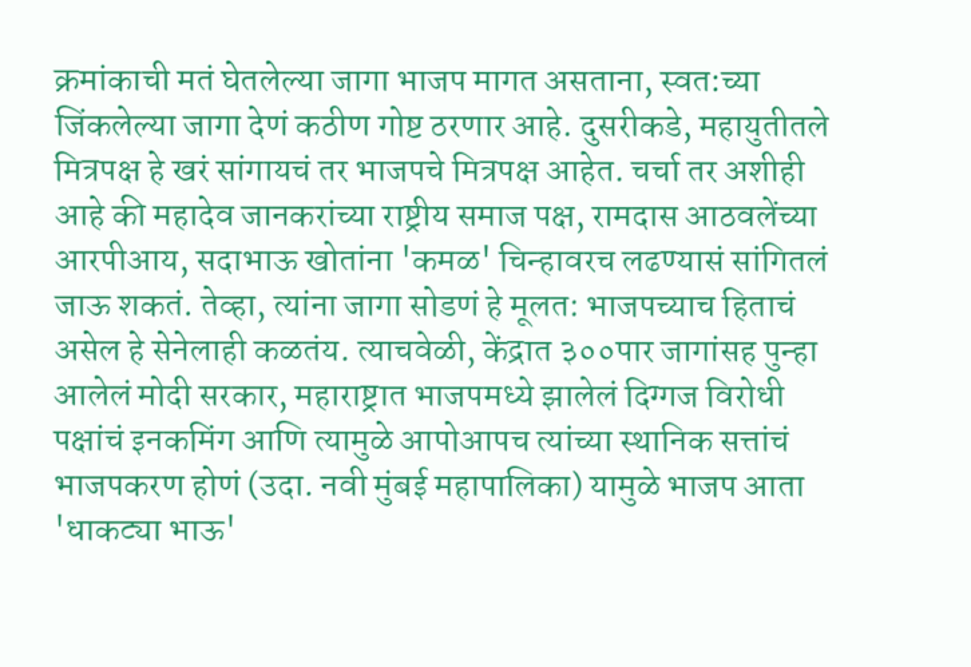क्रमांकाची मतं घेतलेल्या जागा भाजप मागत असताना, स्वत:च्या जिंकलेल्या जागा देणं कठीण गोष्ट ठरणार आहे. दुसरीकडे, महायुतीतले मित्रपक्ष हे खरं सांगायचं तर भाजपचे मित्रपक्ष आहेत. चर्चा तर अशीही आहे की महादेव जानकरांच्या राष्ट्रीय समाज पक्ष, रामदास आठवलेंच्या आरपीआय, सदाभाऊ खोतांना 'कमळ' चिन्हावरच लढण्यासं सांगितलं जाऊ शकतं. तेव्हा, त्यांना जागा सोडणं हे मूलत: भाजपच्याच हिताचं असेल हे सेनेलाही कळतंय. त्याचवेळी, केंद्रात ३००पार जागांसह पुन्हा आलेलं मोदी सरकार, महाराष्ट्रात भाजपमध्ये झालेलं दिग्गज विरोधी पक्षांचं इनकमिंग आणि त्यामुळे आपोआपच त्यांच्या स्थानिक सत्तांचं भाजपकरण होणं (उदा. नवी मुंबई महापालिका) यामुळे भाजप आता 'धाकट्या भाऊ'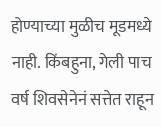होण्याच्या मुळीच मूडमध्ये नाही. किंबहुना, गेली पाच वर्ष शिवसेनेनं सत्तेत राहून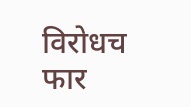विरोधच फार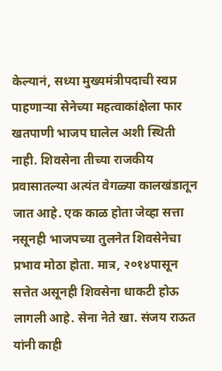केल्यानं, सध्या मुख्यमंत्रीपदाची स्वप्न पाहणाऱ्या सेनेच्या महत्वाकांक्षेला फार खतपाणी भाजप घालेल अशी स्थिती नाही. शिवसेना तीच्या राजकीय प्रवासातल्या अत्यंत वेगळ्या कालखंडातून जात आहे. एक काळ होता जेव्हा सत्ता नसूनही भाजपच्या तुलनेत शिवसेनेचा प्रभाव मोठा होता. मात्र, २०१४पासून सत्तेत असूनही शिवसेना धाकटी होऊ लागली आहे. सेना नेते खा. संजय राऊत यांनी काही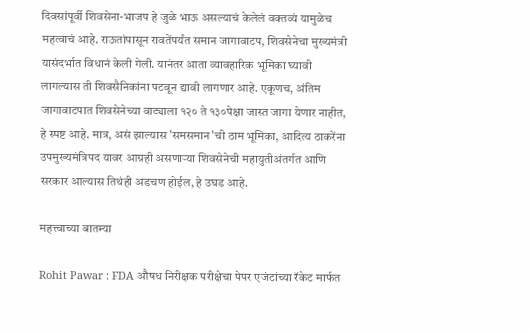दिवसांपूर्वी शिवसेना-भाजप हे जुळे भाऊ असल्याचं केलेलं वक्तव्यं यामुळेच महत्वाचं आहे. राऊतांपासून रावतेंपर्यंत समान जागावाटप, शिवसेनेचा मुख्यमंत्री यासंदर्भात विधानं केली गेली. यानंतर आता व्यावहारिक भूमिका घ्यावी लागल्यास ती शिवसैनिकांना पटवून द्यावी लागणार आहे. एकूणच, अंतिम जागावाटपात शिवसेनेच्या वाट्याला १२० ते १३०पेक्षा जास्त जागा येणार नाहीत, हे स्पष्ट आहे. मात्र, असं झाल्यास 'समसमान'ची ठाम भूमिका, आदित्य ठाकरेंना उपमुख्यमंत्रिपद यावर आग्रही असणाऱ्या शिवसेनेची महायुतीअंतर्गत आणि सरकार आल्यास तिथंही अडचण होईल, हे उघड आहे.

महत्त्वाच्या बातम्या

Rohit Pawar : FDA औषध निरीक्षक परीक्षेचा पेपर एजंटांच्या रॅकेट मार्फत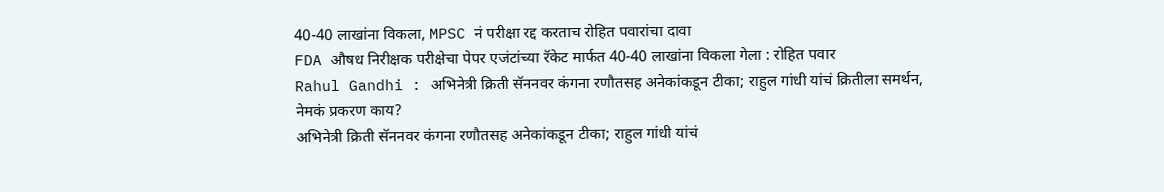40-40 लाखांना विकला, MPSC नं परीक्षा रद्द करताच रोहित पवारांचा दावा
FDA औषध निरीक्षक परीक्षेचा पेपर एजंटांच्या रॅकेट मार्फत 40-40 लाखांना विकला गेला : रोहित पवार
Rahul Gandhi : अभिनेत्री क्रिती सॅननवर कंगना रणौतसह अनेकांकडून टीका; राहुल गांधी यांचं क्रितीला समर्थन, नेमकं प्रकरण काय?
अभिनेत्री क्रिती सॅननवर कंगना रणौतसह अनेकांकडून टीका; राहुल गांधी यांचं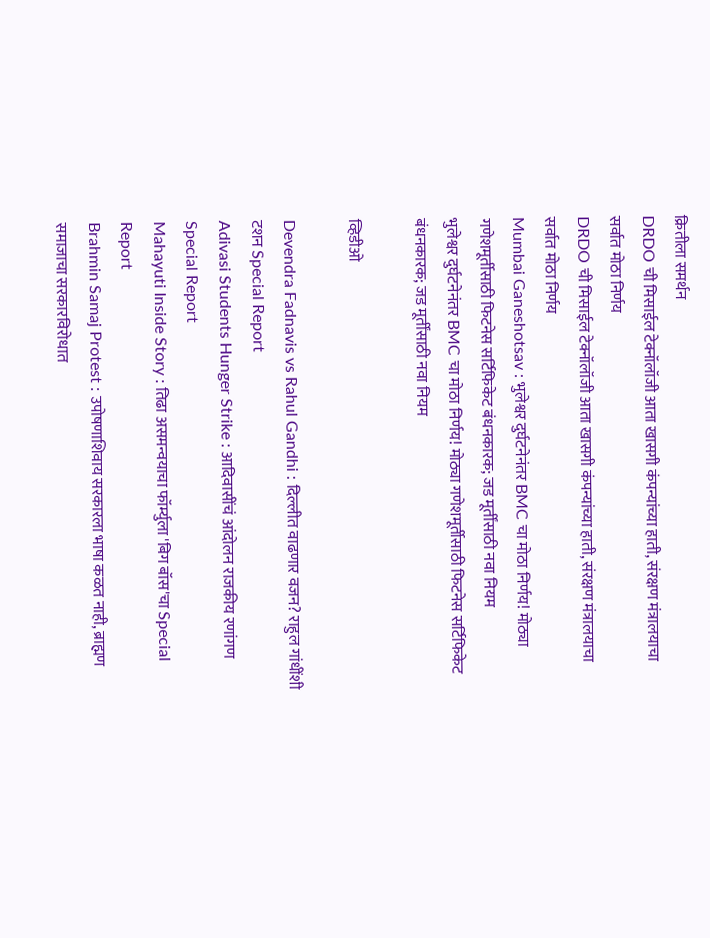क्रितीला समर्थन
DRDO ची मिसाईल टेक्नॉलॉजी आता खासगी कंपन्यांच्या हाती, संरक्षण मंत्रालयाचा सर्वात मोठा निर्णय
DRDO ची मिसाईल टेक्नॉलॉजी आता खासगी कंपन्यांच्या हाती, संरक्षण मंत्रालयाचा सर्वात मोठा निर्णय
Mumbai Ganeshotsav : भुलेश्वर दुर्घटनेनंतर BMC चा मोठा निर्णय! मोठ्या गणेशमूर्तीसाठी फिटनेस सर्टिफिकेट बंधनकारक; जड मूर्तींसाठी नवा नियम
भुलेश्वर दुर्घटनेनंतर BMC चा मोठा निर्णय! मोठ्या गणेशमूर्तीसाठी फिटनेस सर्टिफिकेट बंधनकारक; जड मूर्तींसाठी नवा नियम

व्हिडीओ

Devendra Fadnavis vs Rahul Gandhi : दिल्लीत वाढणार वजन? राहुल गांधींशी टशन Special Report
Adivasi Students Hunger Strike : आदिवासींचं आंदोलन राजकीय रणांगण Special Report
Mahayuti Inside Story : तिढा असमन्वयाचा फॉर्म्युला 'बिग बॉस'चा Special Report
Brahmin Samaj Protest : उपोषणाशिवाय सरकारला भाषा कळत नाही, ब्राह्मण समाजाचा सरकारविरोधात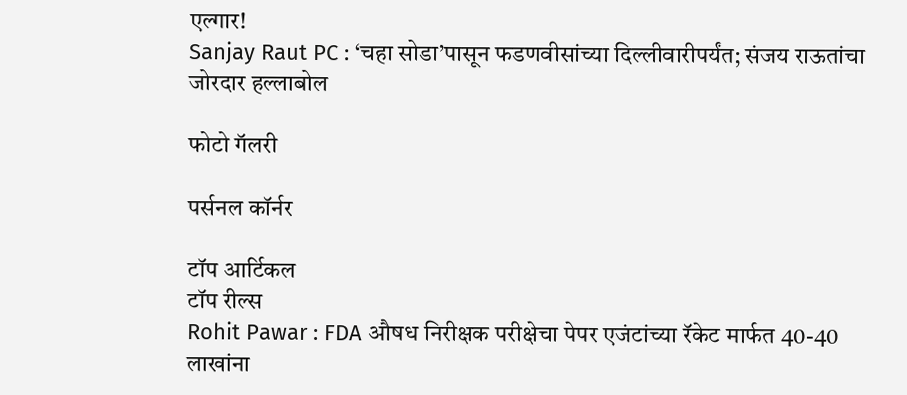एल्गार!
Sanjay Raut PC : ‘चहा सोडा’पासून फडणवीसांच्या दिल्लीवारीपर्यंत; संजय राऊतांचा जोरदार हल्लाबोल

फोटो गॅलरी

पर्सनल कॉर्नर

टॉप आर्टिकल
टॉप रील्स
Rohit Pawar : FDA औषध निरीक्षक परीक्षेचा पेपर एजंटांच्या रॅकेट मार्फत 40-40 लाखांना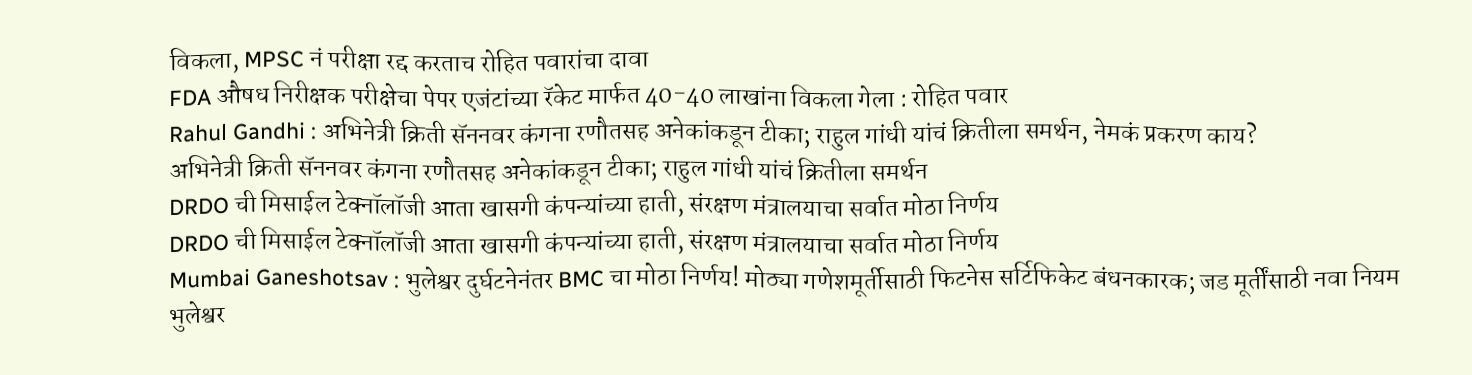विकला, MPSC नं परीक्षा रद्द करताच रोहित पवारांचा दावा
FDA औषध निरीक्षक परीक्षेचा पेपर एजंटांच्या रॅकेट मार्फत 40-40 लाखांना विकला गेला : रोहित पवार
Rahul Gandhi : अभिनेत्री क्रिती सॅननवर कंगना रणौतसह अनेकांकडून टीका; राहुल गांधी यांचं क्रितीला समर्थन, नेमकं प्रकरण काय?
अभिनेत्री क्रिती सॅननवर कंगना रणौतसह अनेकांकडून टीका; राहुल गांधी यांचं क्रितीला समर्थन
DRDO ची मिसाईल टेक्नॉलॉजी आता खासगी कंपन्यांच्या हाती, संरक्षण मंत्रालयाचा सर्वात मोठा निर्णय
DRDO ची मिसाईल टेक्नॉलॉजी आता खासगी कंपन्यांच्या हाती, संरक्षण मंत्रालयाचा सर्वात मोठा निर्णय
Mumbai Ganeshotsav : भुलेश्वर दुर्घटनेनंतर BMC चा मोठा निर्णय! मोठ्या गणेशमूर्तीसाठी फिटनेस सर्टिफिकेट बंधनकारक; जड मूर्तींसाठी नवा नियम
भुलेश्वर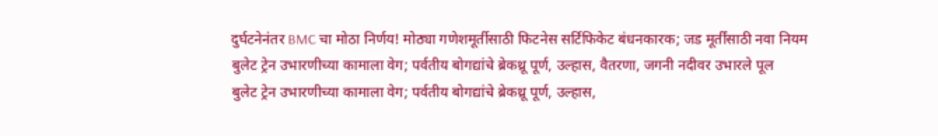दुर्घटनेनंतर BMC चा मोठा निर्णय! मोठ्या गणेशमूर्तीसाठी फिटनेस सर्टिफिकेट बंधनकारक; जड मूर्तींसाठी नवा नियम
बुलेट ट्रेन उभारणीच्या कामाला वेग; पर्वतीय बोगद्यांचे ब्रेकथ्रू पूर्ण, उल्हास, वैतरणा, जगनी नदीवर उभारले पूल
बुलेट ट्रेन उभारणीच्या कामाला वेग; पर्वतीय बोगद्यांचे ब्रेकथ्रू पूर्ण, उल्हास,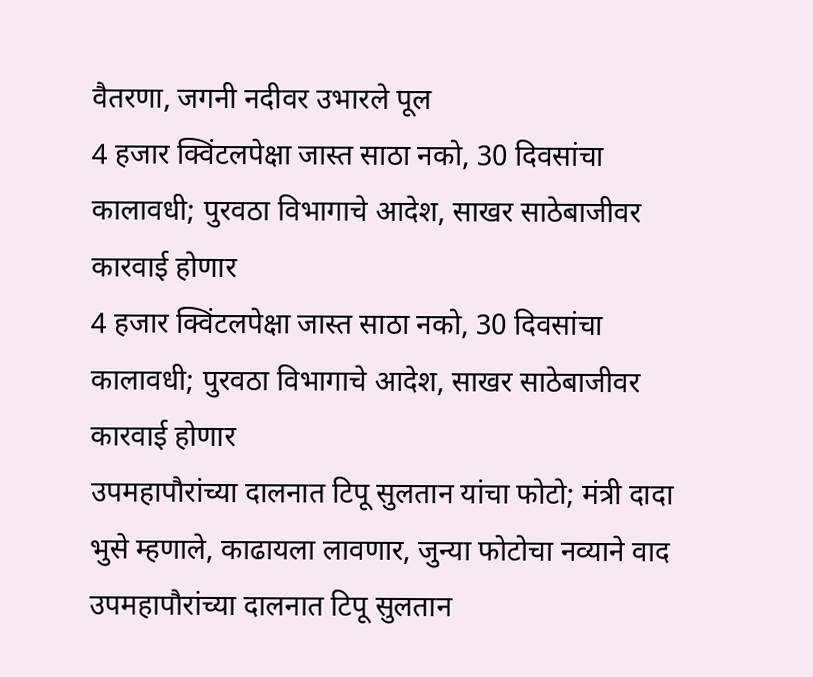वैतरणा, जगनी नदीवर उभारले पूल
4 हजार क्विंटलपेक्षा जास्त साठा नको, 30 दिवसांचा कालावधी; पुरवठा विभागाचे आदेश, साखर साठेबाजीवर कारवाई होणार
4 हजार क्विंटलपेक्षा जास्त साठा नको, 30 दिवसांचा कालावधी; पुरवठा विभागाचे आदेश, साखर साठेबाजीवर कारवाई होणार
उपमहापौरांच्या दालनात टिपू सुलतान यांचा फोटो; मंत्री दादा भुसे म्हणाले, काढायला लावणार, जुन्या फोटोचा नव्याने वाद
उपमहापौरांच्या दालनात टिपू सुलतान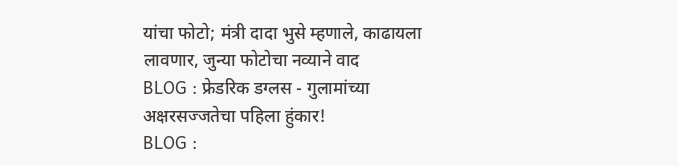यांचा फोटो; मंत्री दादा भुसे म्हणाले, काढायला लावणार, जुन्या फोटोचा नव्याने वाद
BLOG : फ्रेडरिक डग्लस - गुलामांच्या अक्षरसज्जतेचा पहिला हुंकार!
BLOG :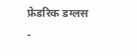फ्रेडरिक डग्लस -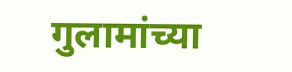गुलामांच्या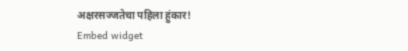अक्षरसज्जतेचा पहिला हुंकार!
Embed widget